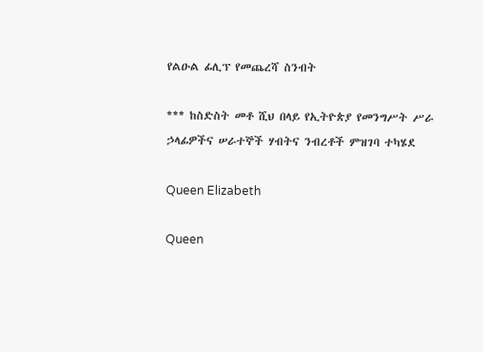የልዑል ፊሊፕ የመጨረሻ ስንብት

*** ከስድስት መቶ ሺህ በላይ የኢትዮጵያ የመንግሥት ሥራ ኃላፊዎችና ሠራተኞች ሃብትና ንብረቶች ምዝገባ ተካሄደ

Queen Elizabeth

Queen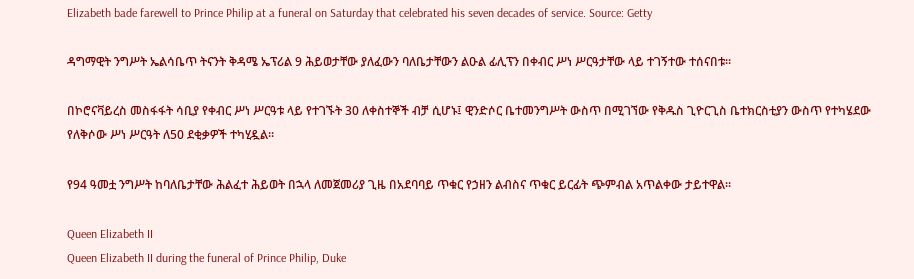Elizabeth bade farewell to Prince Philip at a funeral on Saturday that celebrated his seven decades of service. Source: Getty

ዳግማዊት ንግሥት ኤልሳቤጥ ትናንት ቅዳሜ ኤፕሪል 9 ሕይወታቸው ያለፈውን ባለቤታቸውን ልዑል ፊሊፕን በቀብር ሥነ ሥርዓታቸው ላይ ተገኝተው ተሰናበቱ።

በኮሮናቫይረስ መስፋፋት ሳቢያ የቀብር ሥነ ሥርዓቱ ላይ የተገኙት 30 ለቀስተኞች ብቻ ሲሆኑ፤ ዊንድሶር ቤተመንግሥት ውስጥ በሚገኘው የቅዱስ ጊዮርጊስ ቤተክርስቲያን ውስጥ የተካሄደው የለቅሶው ሥነ ሥርዓት ለ50 ደቂቃዎች ተካሂዷል።

የ94 ዓመቷ ንግሥት ከባለቤታቸው ሕልፈተ ሕይወት በኋላ ለመጀመሪያ ጊዜ በአደባባይ ጥቁር የኃዘን ልብስና ጥቁር ይርፊት ጭምብል አጥልቀው ታይተዋል።

Queen Elizabeth II
Queen Elizabeth II during the funeral of Prince Philip, Duke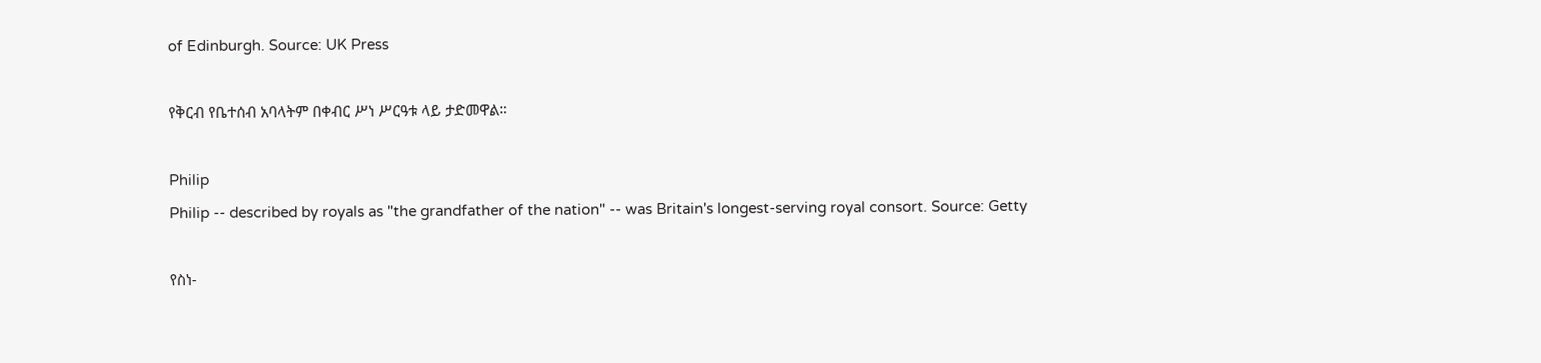of Edinburgh. Source: UK Press

የቅርብ የቤተሰብ አባላትም በቀብር ሥነ ሥርዓቱ ላይ ታድመዋል።

Philip
Philip -- described by royals as "the grandfather of the nation" -- was Britain's longest-serving royal consort. Source: Getty

የስነ-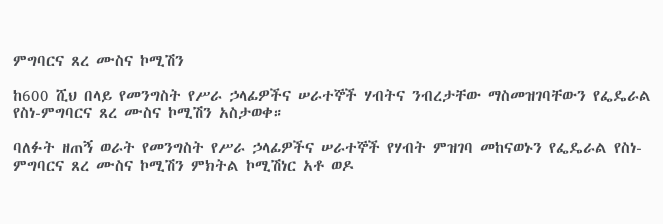ምግባርና ጸረ ሙስና ኮሚሽን

ከ600 ሺህ በላይ የመንግስት የሥራ ኃላፊዎችና ሠራተኞች ሃብትና ንብረታቸው ማስመዝገባቸውን የፌዴራል የስነ-ምግባርና ጸረ ሙስና ኮሚሽን አስታወቀ።

ባለፉት ዘጠኝ ወራት የመንግስት የሥራ ኃላፊዎችና ሠራተኞች የሃብት ምዝገባ መከናወኑን የፌዴራል የስነ-ምግባርና ጸረ ሙስና ኮሚሽን ምክትል ኮሚሽነር አቶ ወዶ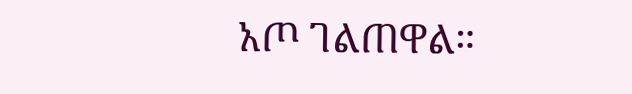አጦ ገልጠዋል።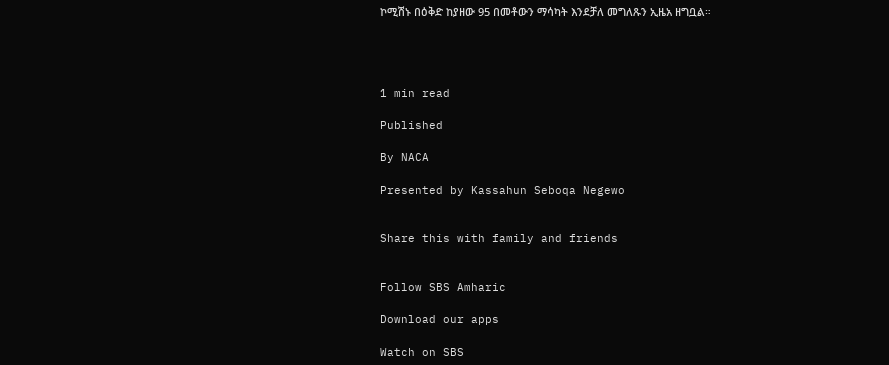ኮሚሽኑ በዕቅድ ከያዘው 95 በመቶውን ማሳካት እንደቻለ መግለጹን ኢዜአ ዘግቧል።




1 min read

Published

By NACA

Presented by Kassahun Seboqa Negewo


Share this with family and friends


Follow SBS Amharic

Download our apps

Watch on SBS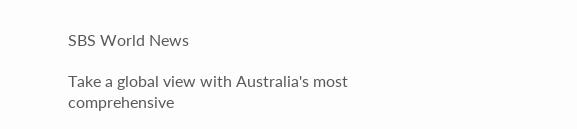SBS World News

Take a global view with Australia's most comprehensive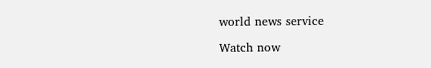world news service

Watch now